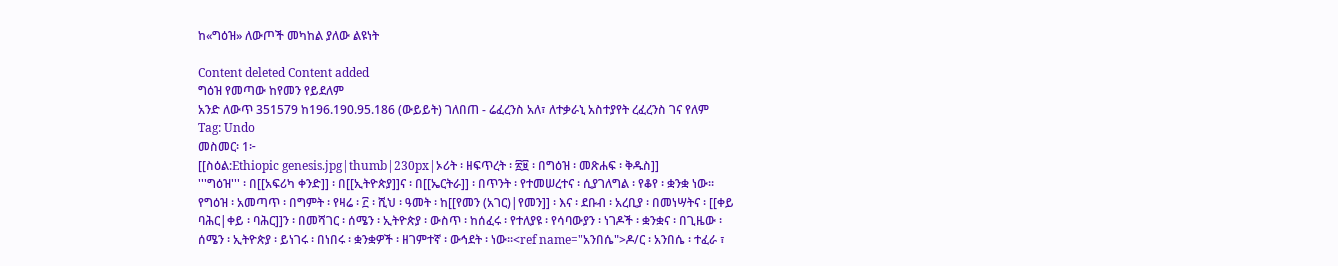ከ«ግዕዝ» ለውጦች መካከል ያለው ልዩነት

Content deleted Content added
ግዕዝ የመጣው ከየመን የይደለም
አንድ ለውጥ 351579 ከ196.190.95.186 (ውይይት) ገለበጠ - ሬፈረንስ አለ፣ ለተቃራኒ አስተያየት ረፈረንስ ገና የለም
Tag: Undo
መስመር፡ 1፦
[[ስዕል:Ethiopic genesis.jpg|thumb|230px|ኦሪት ፡ ዘፍጥረት ፡ ፳፱ ፡ በግዕዝ ፡ መጽሐፍ ፡ ቅዱስ]]
'''ግዕዝ''' ፡ በ[[አፍሪካ ቀንድ]] ፡ በ[[ኢትዮጵያ]]ና ፡ በ[[ኤርትራ]] ፡ በጥንት ፡ የተመሠረተና ፡ ሲያገለግል ፡ የቆየ ፡ ቋንቋ ነው። የግዕዝ ፡ አመጣጥ ፡ በግምት ፡ የዛሬ ፡ ፫ ፡ ሺህ ፡ ዓመት ፡ ከ[[የመን (አገር)|የመን]] ፡ እና ፡ ደቡብ ፡ አረቢያ ፡ በመነሣትና ፡ [[ቀይ ባሕር|ቀይ ፡ ባሕር]]ን ፡ በመሻገር ፡ ሰሜን ፡ ኢትዮጵያ ፡ ውስጥ ፡ ከሰፈሩ ፡ የተለያዩ ፡ የሳባውያን ፡ ነገዶች ፡ ቋንቋና ፡ በጊዜው ፡ ሰሜን ፡ ኢትዮጵያ ፡ ይነገሩ ፡ በነበሩ ፡ ቋንቋዎች ፡ ዘገምተኛ ፡ ውኅደት ፡ ነው።<ref name="አንበሴ">ዶ/ር ፡ አንበሴ ፡ ተፈራ ፣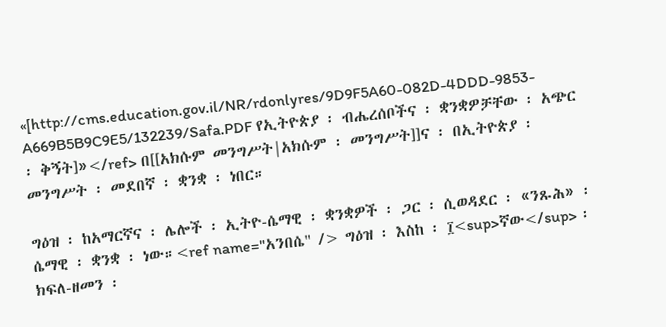«[http://cms.education.gov.il/NR/rdonlyres/9D9F5A60-082D-4DDD-9853-A669B5B9C9E5/132239/Safa.PDF የኢትዮጵያ ፡ ብሔረሰቦችና ፡ ቋንቋዎቻቸው ፡ አጭር ፡ ቅኝት]»</ref> በ[[አክሱም መንግሥት|አክሱም ፡ መንግሥት]]ና ፡ በኢትዮጵያ ፡ መንግሥት ፡ መደበኛ ፡ ቋንቋ ፡ ነበር።

ግዕዝ ፡ ከአማርኛና ፡ ሌሎች ፡ ኢትዮ-ሴማዊ ፡ ቋንቋዎች ፡ ጋር ፡ ሲወዳደር ፡ «ንጹሕ» ፡ ሴማዊ ፡ ቋንቋ ፡ ነው።<ref name="አንበሴ" /> ግዕዝ ፡ እስከ ፡ ፲<sup>ኛው</sup> ፡ ክፍለ-ዘመን ፡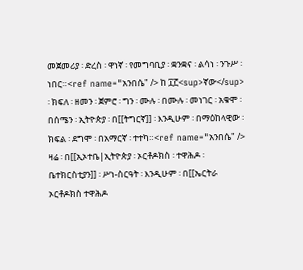መጀመሪያ ፡ ድረስ ፡ ዋነኛ ፡ የመግባቢያ ፡ ቋንቋና ፡ ልሳነ ፡ ንጉሥ ፡ ነበር።<ref name="አንበሴ" /> ከ ፲፫<sup>ኛው</sup> ፡ ክፍለ ፡ ዘመን ፡ ጀምሮ ፡ ግን ፡ ሙሉ ፡ በሙሉ ፡ መነገር ፡ አቁሞ ፡ በሰሜን ፡ ኢትዮጵያ ፡ በ[[ትግርኛ]] ፡ እንዲሁም ፡ በማዕከላዊው ፡ ክፍል ፡ ደግሞ ፡ በአማርኛ ፡ ተተካ።<ref name="አንበሴ" /> ዛሬ ፡ በ[[ኢኦተቤ|ኢትዮጵያ ፡ ኦርቶዶክስ ፡ ተዋሕዶ ፡ ቤተክርስቲያን]] ፡ ሥነ-ስርዓት ፡ እንዲሁም ፡ በ[[ኤርትራ ኦርቶዶክስ ተዋሕዶ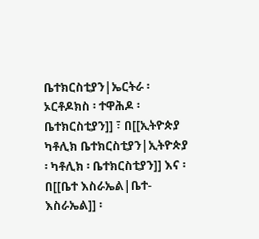ቤተክርስቲያን|ኤርትራ ፡ ኦርቶዶክስ ፡ ተዋሕዶ ፡ ቤተክርስቲያን]] ፣ በ[[ኢትዮጵያ ካቶሊክ ቤተክርስቲያን|ኢትዮጵያ ፡ ካቶሊክ ፡ ቤተክርስቲያን]] እና ፡ በ[[ቤተ እስራኤል|ቤተ-እስራኤል]] ፡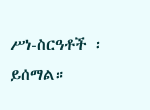ሥነ-ስርዓቶች ፡ ይሰማል።